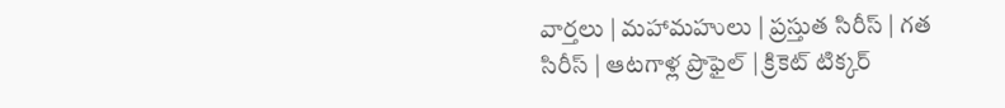వార్తలు | మహామహులు | ప్రస్తుత సిరీస్ | గత సిరీస్ | ఆటగాళ్ల ప్రొఫైల్ | క్రికెట్ టిక్కర్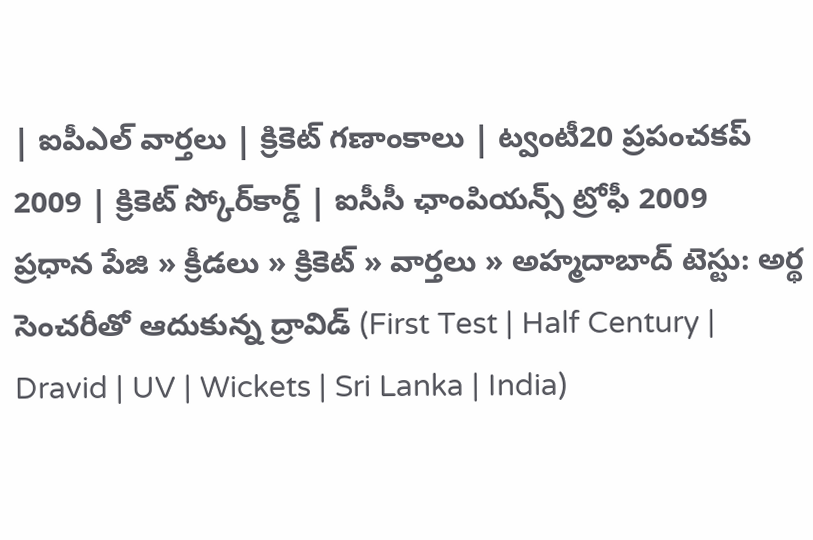| ఐపీఎల్ వార్తలు | క్రికెట్ గణాంకాలు | ట్వంటీ20 ప్రపంచకప్ 2009 | క్రికెట్ స్కోర్‌కార్డ్ | ఐసీసీ ఛాంపియన్స్ ట్రోఫీ 2009
ప్రధాన పేజి » క్రీడలు » క్రికెట్ » వార్తలు » అహ్మదాబాద్ టెస్టు: అర్థ సెంచరీతో ఆదుకున్న ద్రావిడ్ (First Test | Half Century | Dravid | UV | Wickets | Sri Lanka | India)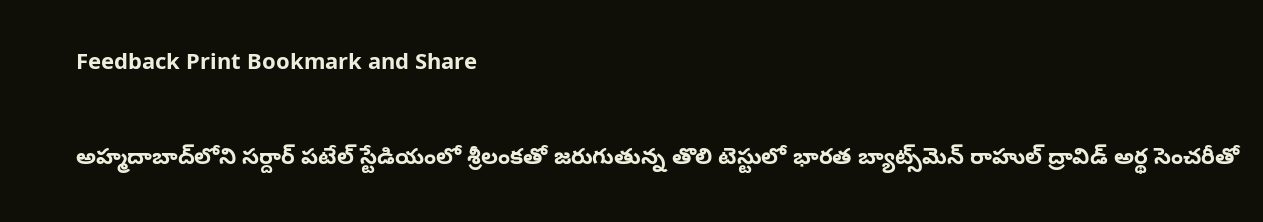Feedback Print Bookmark and Share

అహ్మదాబాద్‌లోని సర్దార్ పటేల్ స్టేడియంలో శ్రీలంకతో జరుగుతున్న తొలి టెస్టులో భారత బ్యాట్స్‌మెన్ రాహుల్ ద్రావిడ్ అర్థ సెంచరీతో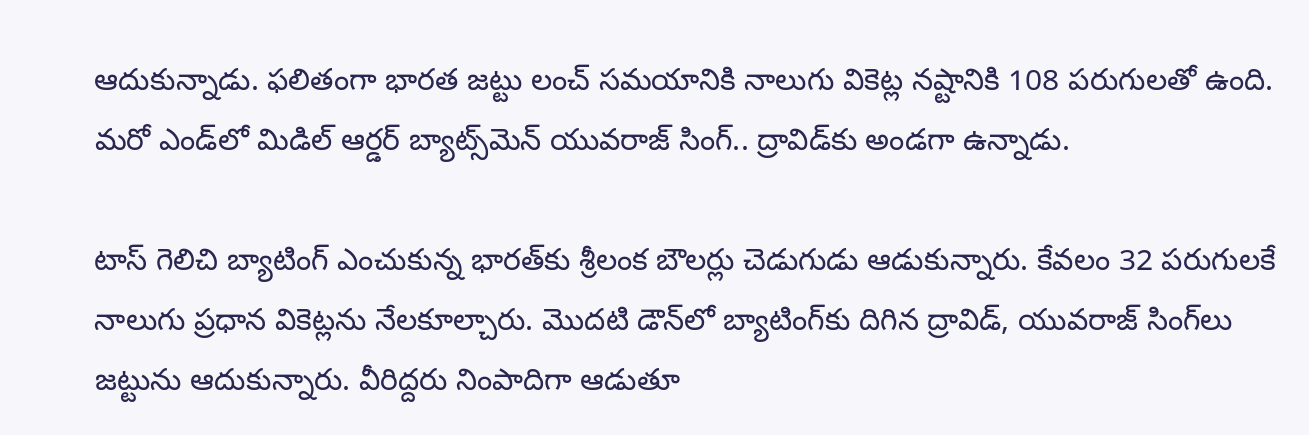ఆదుకున్నాడు. ఫలితంగా భారత జట్టు లంచ్ సమయానికి నాలుగు వికెట్ల నష్టానికి 108 పరుగులతో ఉంది. మరో ఎండ్‌లో మిడిల్ ఆర్డర్ బ్యాట్స్‌మెన్ యువరాజ్ సింగ్.. ద్రావిడ్‌కు అండగా ఉన్నాడు.

టాస్ గెలిచి బ్యాటింగ్ ఎంచుకున్న భారత్‌కు శ్రీలంక బౌలర్లు చెడుగుడు ఆడుకున్నారు. కేవలం 32 పరుగులకే నాలుగు ప్రధాన వికెట్లను నేలకూల్చారు. మొదటి డౌన్‌లో బ్యాటింగ్‌కు దిగిన ద్రావిడ్, యువరాజ్ సింగ్‌లు జట్టును ఆదుకున్నారు. వీరిద్దరు నింపాదిగా ఆడుతూ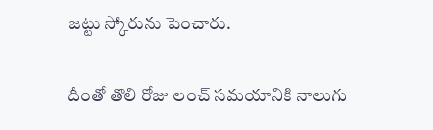జట్టు స్కోరును పెంచారు.

దీంతో తొలి రోజు లంచ్ సమయానికి నాలుగు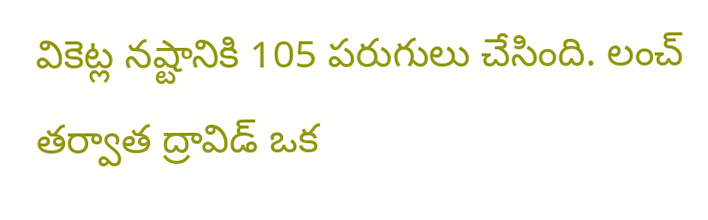వికెట్ల నష్టానికి 105 పరుగులు చేసింది. లంచ్ తర్వాత ద్రావిడ్ ఒక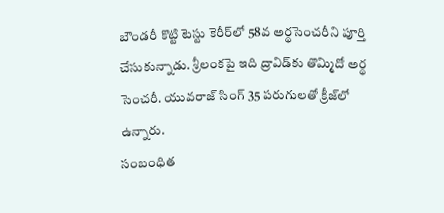బౌండరీ కొట్టి టెస్టు కెరీర్‌లో 58వ అర్థసెంచరీని పూర్తి చేసుకున్నాడు. శ్రీలంకపై ఇది ద్రావిడ్‌కు తొమ్మిదో అర్థ సెంచరీ. యువరాజ్ సింగ్ 35 పరుగులతో క్రీజ్‌లో ఉన్నారు.
సంబంధిత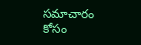సమాచారం కోసం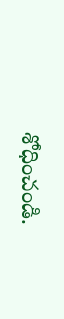శోధించండి.